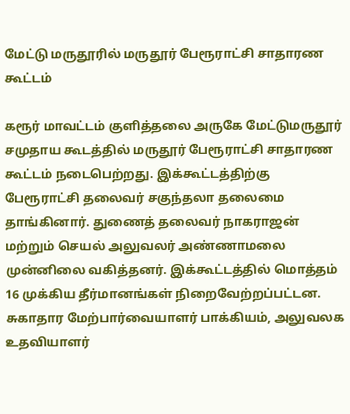மேட்டு மருதூரில் மருதூர் பேரூராட்சி சாதாரண கூட்டம்

கரூர் மாவட்டம் குளித்தலை அருகே மேட்டுமருதூர் சமுதாய கூடத்தில் மருதூர் பேரூராட்சி சாதாரண கூட்டம் நடைபெற்றது. இக்கூட்டத்திற்கு பேரூராட்சி தலைவர் சகுந்தலா தலைமை தாங்கினார். துணைத் தலைவர் நாகராஜன் மற்றும் செயல் அலுவலர் அண்ணாமலை முன்னிலை வகித்தனர். இக்கூட்டத்தில் மொத்தம் 16 முக்கிய தீர்மானங்கள் நிறைவேற்றப்பட்டன. சுகாதார மேற்பார்வையாளர் பாக்கியம், அலுவலக உதவியாளர்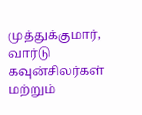முத்துக்குமார், வார்டு கவுன்சிலர்கள் மற்றும்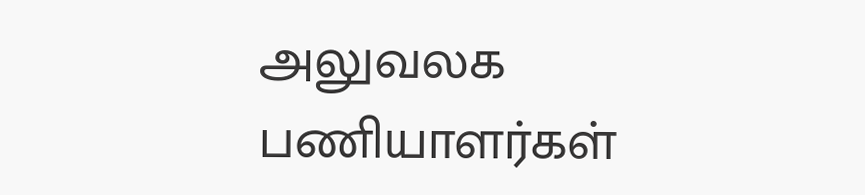அலுவலக பணியாளர்கள்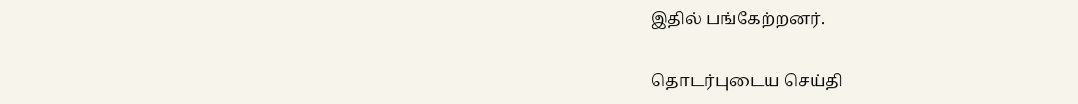இதில் பங்கேற்றனர்.

தொடர்புடைய செய்தி